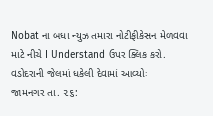Nobat ના બધા ન્યુઝ તમારા નોટીફીકેસન મેળવવા માટે નીચે I Understand ઉપર ક્લિક કરો.
વડોદરાની જેલમાં ધકેલી દેવામાં આવ્યોઃ
જામનગર તા. ૨૬: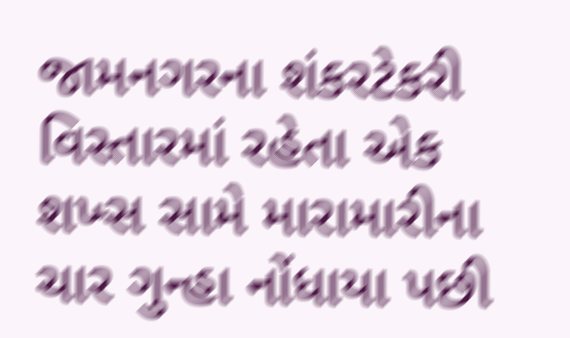જામનગરના શંકરટેકરી વિસ્તારમાં રહેતા એક શખ્સ સામે મારામારીના ચાર ગુન્હા નોંધાયા પછી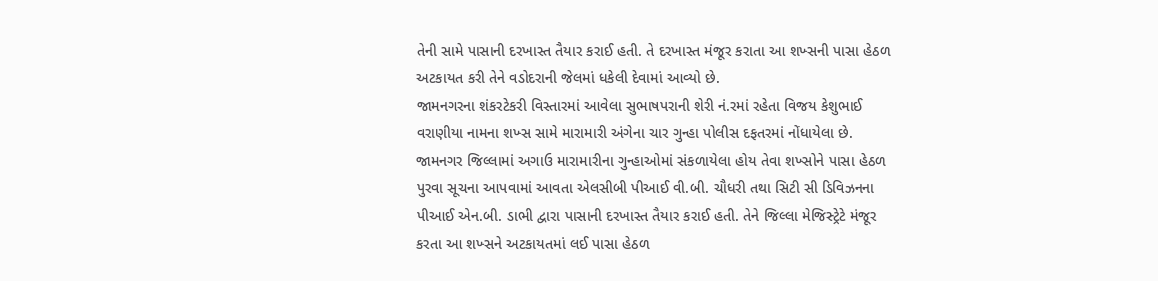તેની સામે પાસાની દરખાસ્ત તૈયાર કરાઈ હતી. તે દરખાસ્ત મંજૂર કરાતા આ શખ્સની પાસા હેઠળ અટકાયત કરી તેને વડોદરાની જેલમાં ધકેલી દેવામાં આવ્યો છે.
જામનગરના શંકરટેકરી વિસ્તારમાં આવેલા સુભાષપરાની શેરી નં.રમાં રહેતા વિજય કેશુભાઈ વરાણીયા નામના શખ્સ સામે મારામારી અંગેના ચાર ગુન્હા પોલીસ દફતરમાં નોંધાયેલા છે.
જામનગર જિલ્લામાં અગાઉ મારામારીના ગુન્હાઓમાં સંકળાયેલા હોય તેવા શખ્સોને પાસા હેઠળ પુરવા સૂચના આપવામાં આવતા એલસીબી પીઆઈ વી.બી. ચૌધરી તથા સિટી સી ડિવિઝનના પીઆઈ એન.બી. ડાભી દ્વારા પાસાની દરખાસ્ત તૈયાર કરાઈ હતી. તેને જિલ્લા મેજિસ્ટ્રેટે મંજૂર કરતા આ શખ્સને અટકાયતમાં લઈ પાસા હેઠળ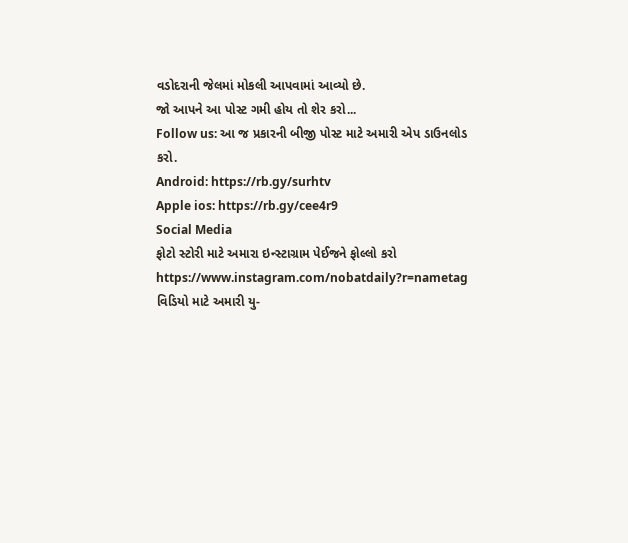વડોદરાની જેલમાં મોકલી આપવામાં આવ્યો છે.
જો આપને આ પોસ્ટ ગમી હોય તો શેર કરો...
Follow us: આ જ પ્રકારની બીજી પોસ્ટ માટે અમારી એપ ડાઉનલોડ કરો.
Android: https://rb.gy/surhtv
Apple ios: https://rb.gy/cee4r9
Social Media
ફોટો સ્ટોરી માટે અમારા ઇન્સ્ટાગ્રામ પેઈજને ફોલ્લો કરો
https://www.instagram.com/nobatdaily?r=nametag
વિડિયો માટે અમારી યુ-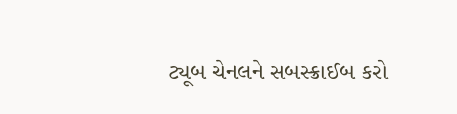ટ્યૂબ ચેનલને સબસ્ક્રાઈબ કરો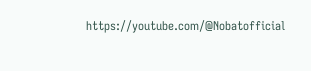https://youtube.com/@Nobatofficial